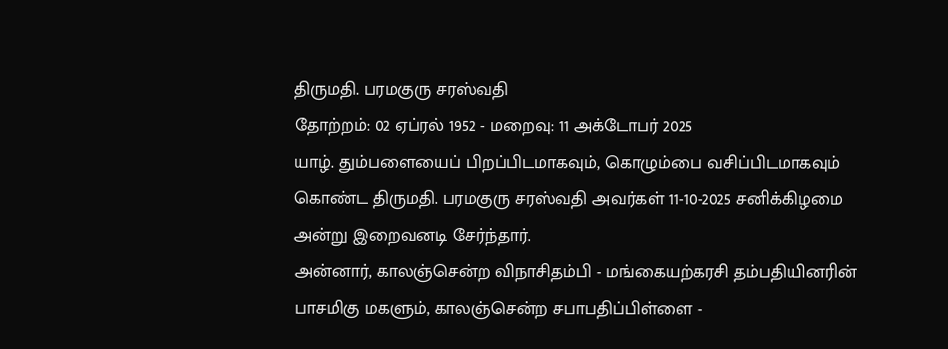திருமதி. பரமகுரு சரஸ்வதி
தோற்றம்: 02 ஏப்ரல் 1952 - மறைவு: 11 அக்டோபர் 2025
யாழ். தும்பளையைப் பிறப்பிடமாகவும், கொழும்பை வசிப்பிடமாகவும் கொண்ட திருமதி. பரமகுரு சரஸ்வதி அவர்கள் 11-10-2025 சனிக்கிழமை அன்று இறைவனடி சேர்ந்தார்.
அன்னார், காலஞ்சென்ற விநாசிதம்பி - மங்கையற்கரசி தம்பதியினரின் பாசமிகு மகளும், காலஞ்சென்ற சபாபதிப்பிள்ளை -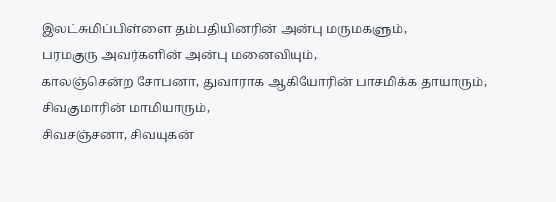இலட்சுமிப்பிள்ளை தம்பதியினரின் அன்பு மருமகளும்,
பரமகுரு அவர்களின் அன்பு மனைவியும்,
காலஞ்சென்ற சோபனா, துவாராக ஆகியோரின் பாசமிக்க தாயாரும்,
சிவகுமாரின் மாமியாரும்,
சிவசஞ்சனா, சிவயுகன்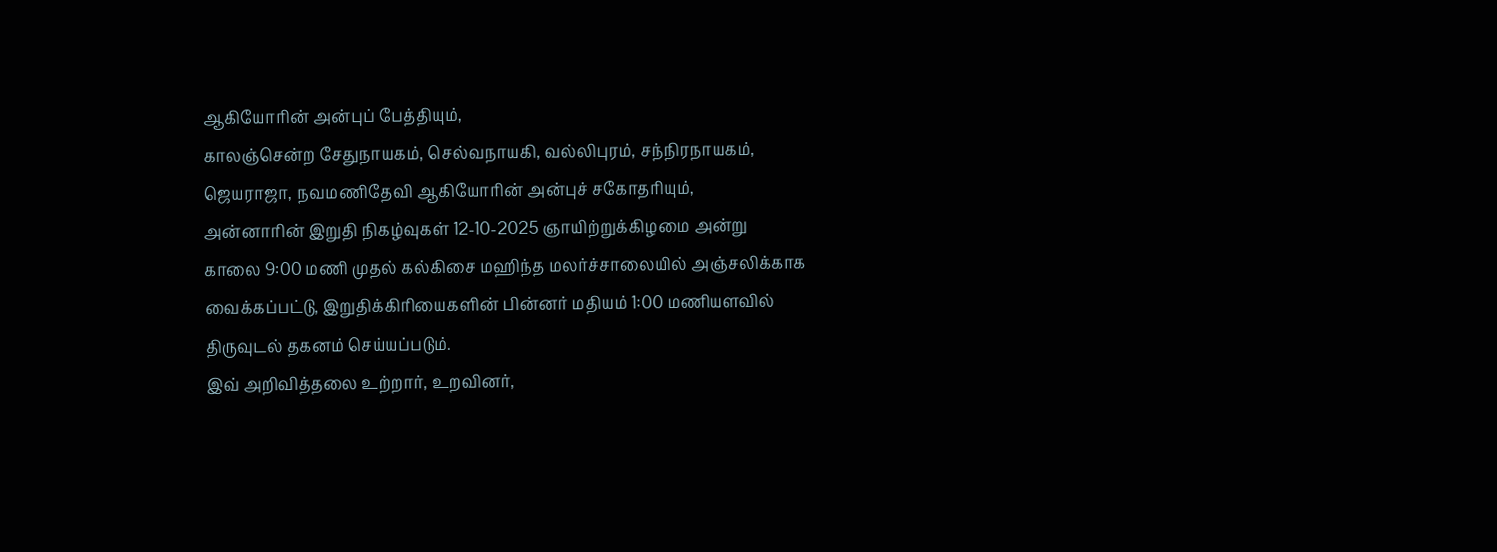ஆகியோரின் அன்புப் பேத்தியும்,
காலஞ்சென்ற சேதுநாயகம், செல்வநாயகி, வல்லிபுரம், சந்நிரநாயகம், ஜெயராஜா, நவமணிதேவி ஆகியோரின் அன்புச் சகோதரியும்,
அன்னாரின் இறுதி நிகழ்வுகள் 12-10-2025 ஞாயிற்றுக்கிழமை அன்று காலை 9:00 மணி முதல் கல்கிசை மஹிந்த மலர்ச்சாலையில் அஞ்சலிக்காக வைக்கப்பட்டு, இறுதிக்கிரியைகளின் பின்னர் மதியம் 1:00 மணியளவில் திருவுடல் தகனம் செய்யப்படும்.
இவ் அறிவித்தலை உற்றார், உறவினர்,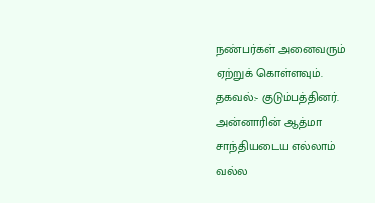நண்பர்கள் அனைவரும் ஏற்றுக் கொள்ளவும்.
தகவல்:- குடும்பத்தினர்.
அன்னாரின் ஆத்மா சாந்தியடைய எல்லாம் வல்ல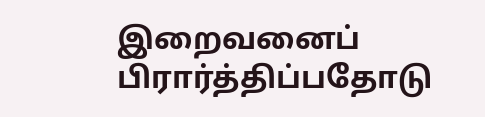இறைவனைப் பிரார்த்திப்பதோடு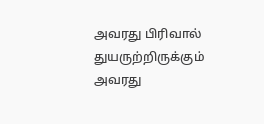அவரது பிரிவால் துயருற்றிருக்கும் அவரது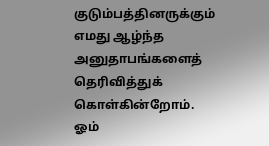குடும்பத்தினருக்கும் எமது ஆழ்ந்த அனுதாபங்களைத் தெரிவித்துக் கொள்கின்றோம்.
ஓம்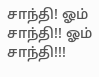சாந்தி! ஓம் சாந்தி!! ஓம் சாந்தி!!!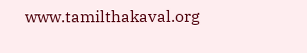www.tamilthakaval.org